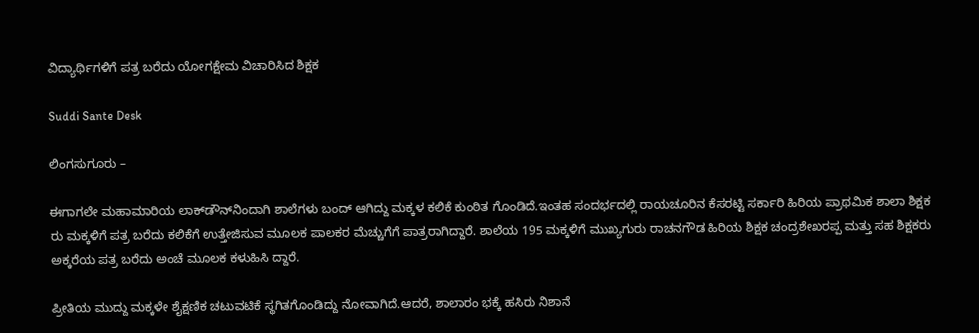ವಿದ್ಯಾರ್ಥಿಗಳಿಗೆ ಪತ್ರ ಬರೆದು ಯೋಗಕ್ಷೇಮ ವಿಚಾರಿಸಿದ ಶಿಕ್ಷಕ

Suddi Sante Desk

ಲಿಂಗಸುಗೂರು –

ಈಗಾಗಲೇ ಮಹಾಮಾರಿಯ ಲಾಕ್‌ಡೌನ್‌ನಿಂದಾಗಿ ಶಾಲೆಗಳು ಬಂದ್ ಆಗಿದ್ದು ಮಕ್ಕಳ ಕಲಿಕೆ ಕುಂಠಿತ ಗೊಂಡಿದೆ.ಇಂತಹ ಸಂದರ್ಭದಲ್ಲಿ ರಾಯಚೂರಿನ ಕೆಸರಟ್ಟಿ ಸರ್ಕಾರಿ ಹಿರಿಯ ಪ್ರಾಥಮಿಕ ಶಾಲಾ ಶಿಕ್ಷಕ ರು ಮಕ್ಕಳಿಗೆ ಪತ್ರ ಬರೆದು ಕಲಿಕೆಗೆ ಉತ್ತೇಜಿಸುವ ಮೂಲಕ ಪಾಲಕರ ಮೆಚ್ಚುಗೆಗೆ ಪಾತ್ರರಾಗಿದ್ದಾರೆ. ಶಾಲೆಯ 195 ಮಕ್ಕಳಿಗೆ ಮುಖ್ಯಗುರು ರಾಚನಗೌಡ ಹಿರಿಯ ಶಿಕ್ಷಕ ಚಂದ್ರಶೇಖರಪ್ಪ ಮತ್ತು ಸಹ ಶಿಕ್ಷಕರು ಅಕ್ಕರೆಯ ಪತ್ರ ಬರೆದು ಅಂಚೆ ಮೂಲಕ ಕಳುಹಿಸಿ ದ್ದಾರೆ.

ಪ್ರೀತಿಯ ಮುದ್ದು ಮಕ್ಕಳೇ ಶೈಕ್ಷಣಿಕ ಚಟುವಟಿಕೆ ಸ್ಥಗಿತಗೊಂಡಿದ್ದು ನೋವಾಗಿದೆ.ಆದರೆ, ಶಾಲಾರಂ ಭಕ್ಕೆ ಹಸಿರು ನಿಶಾನೆ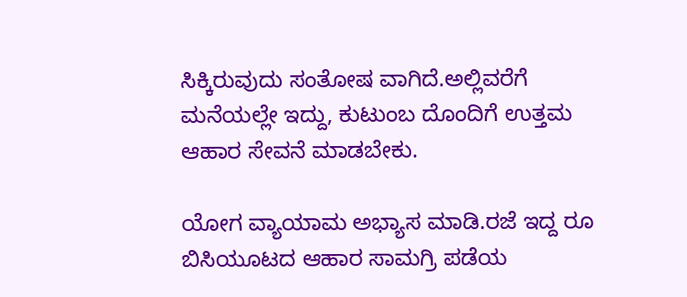ಸಿಕ್ಕಿರುವುದು ಸಂತೋಷ ವಾಗಿದೆ.ಅಲ್ಲಿವರೆಗೆ ಮನೆಯಲ್ಲೇ ಇದ್ದು, ಕುಟುಂಬ ದೊಂದಿಗೆ ಉತ್ತಮ ಆಹಾರ ಸೇವನೆ ಮಾಡಬೇಕು.

ಯೋಗ ವ್ಯಾಯಾಮ ಅಭ್ಯಾಸ ಮಾಡಿ.ರಜೆ ಇದ್ದ ರೂ ಬಿಸಿಯೂಟದ ಆಹಾರ ಸಾಮಗ್ರಿ ಪಡೆಯ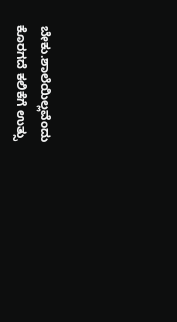ಬೇಕು.ಶಾಲೆಯಿಲ್ಲವೆಂದು ಕೊರಗದೆ ಕಲಿಕೆಗೆ ಉತ್ಸು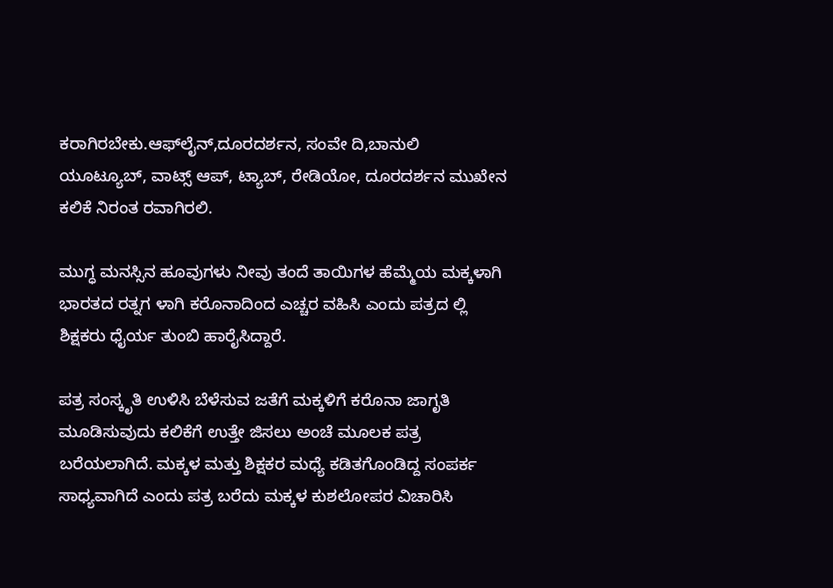ಕರಾಗಿರಬೇಕು.ಆಫ್‌ಲೈನ್,ದೂರದರ್ಶನ, ಸಂವೇ ದಿ,ಬಾನುಲಿ ಯೂಟ್ಯೂಬ್, ವಾಟ್ಸ್ ಆಪ್, ಟ್ಯಾಬ್, ರೇಡಿಯೋ, ದೂರದರ್ಶನ ಮುಖೇನ ಕಲಿಕೆ ನಿರಂತ ರವಾಗಿರಲಿ.

ಮುಗ್ಧ ಮನಸ್ಸಿನ ಹೂವುಗಳು ನೀವು ತಂದೆ ತಾಯಿಗಳ ಹೆಮ್ಮೆಯ ಮಕ್ಕಳಾಗಿ ಭಾರತದ ರತ್ನಗ ಳಾಗಿ ಕರೊನಾದಿಂದ ಎಚ್ಚರ ವಹಿಸಿ ಎಂದು ಪತ್ರದ ಲ್ಲಿ ಶಿಕ್ಷಕರು ಧೈರ್ಯ ತುಂಬಿ ಹಾರೈಸಿದ್ದಾರೆ.

ಪತ್ರ ಸಂಸ್ಕೃತಿ ಉಳಿಸಿ ಬೆಳೆಸುವ ಜತೆಗೆ ಮಕ್ಕಳಿಗೆ ಕರೊನಾ ಜಾಗೃತಿ ಮೂಡಿಸುವುದು ಕಲಿಕೆಗೆ ಉತ್ತೇ ಜಿಸಲು ಅಂಚೆ ಮೂಲಕ ಪತ್ರ ಬರೆಯಲಾಗಿದೆ. ಮಕ್ಕಳ ಮತ್ತು ಶಿಕ್ಷಕರ ಮಧ್ಯೆ ಕಡಿತಗೊಂಡಿದ್ದ ಸಂಪರ್ಕ ಸಾಧ್ಯವಾಗಿದೆ ಎಂದು ಪತ್ರ ಬರೆದು ಮಕ್ಕಳ ಕುಶಲೋಪರ ವಿಚಾರಿಸಿ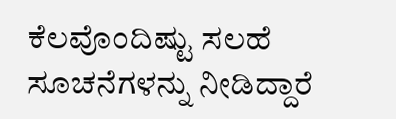ಕೆಲವೊಂದಿಷ್ಟು ಸಲಹೆ ಸೂಚನೆಗಳನ್ನು ನೀಡಿದ್ದಾರೆ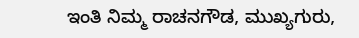ಇಂತಿ ನಿಮ್ಮ ರಾಚನಗೌಡ, ಮುಖ್ಯಗುರು,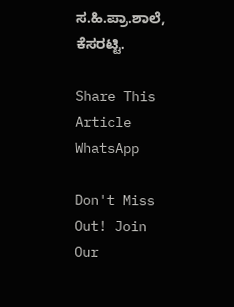ಸ.ಹಿ.ಪ್ರಾ.ಶಾಲೆ, ಕೆಸರಟ್ಟಿ.

Share This Article
WhatsApp

Don't Miss Out! Join Our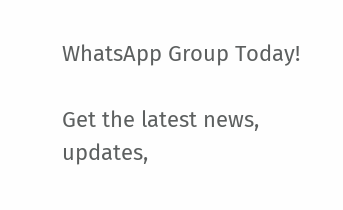WhatsApp Group Today!

Get the latest news, updates,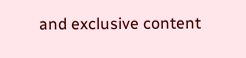and exclusive content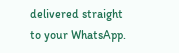delivered straight to your WhatsApp.